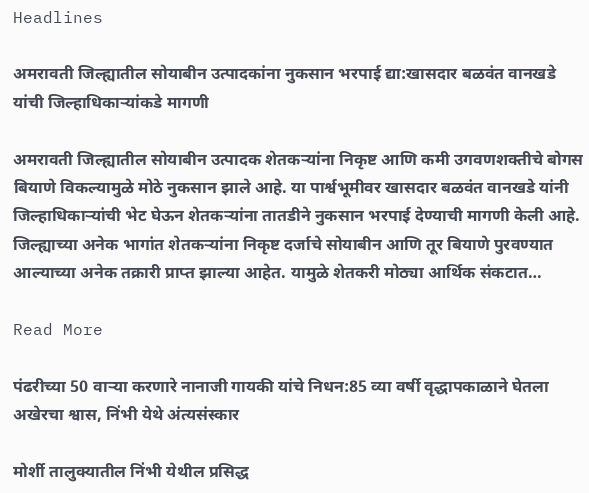Headlines

अमरावती जिल्ह्यातील सोयाबीन उत्पादकांना नुकसान भरपाई द्या:खासदार बळवंत वानखडे यांची जिल्हाधिकाऱ्यांकडे मागणी

अमरावती जिल्ह्यातील सोयाबीन उत्पादक शेतकऱ्यांना निकृष्ट आणि कमी उगवणशक्तीचे बोगस बियाणे विकल्यामुळे मोठे नुकसान झाले आहे. या पार्श्वभूमीवर खासदार बळवंत वानखडे यांनी जिल्हाधिकाऱ्यांची भेट घेऊन शेतकऱ्यांना तातडीने नुकसान भरपाई देण्याची मागणी केली आहे. जिल्ह्याच्या अनेक भागांत शेतकऱ्यांना निकृष्ट दर्जाचे सोयाबीन आणि तूर बियाणे पुरवण्यात आल्याच्या अनेक तक्रारी प्राप्त झाल्या आहेत. यामुळे शेतकरी मोठ्या आर्थिक संकटात…

Read More

पंढरीच्या 50 वाऱ्या करणारे नानाजी गायकी यांचे निधन:85 व्या वर्षी वृद्धापकाळाने घेतला अखेरचा श्वास, निंभी येथे अंत्यसंस्कार

मोर्शी तालुक्यातील निंभी येथील प्रसिद्ध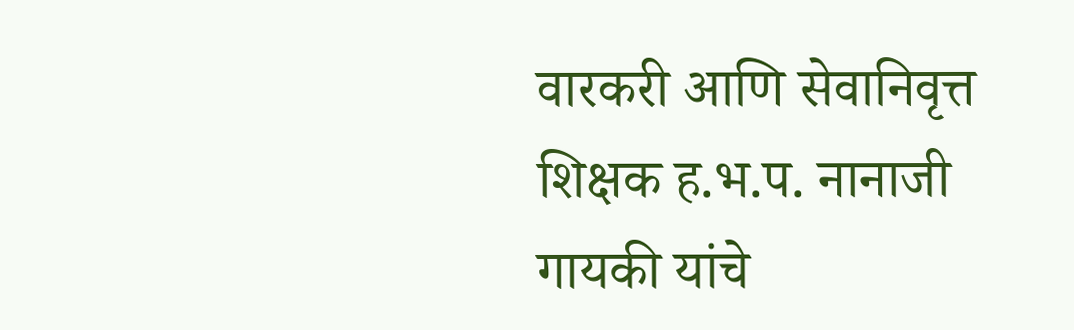वारकरी आणि सेवानिवृत्त शिक्षक ह.भ.प. नानाजी गायकी यांचे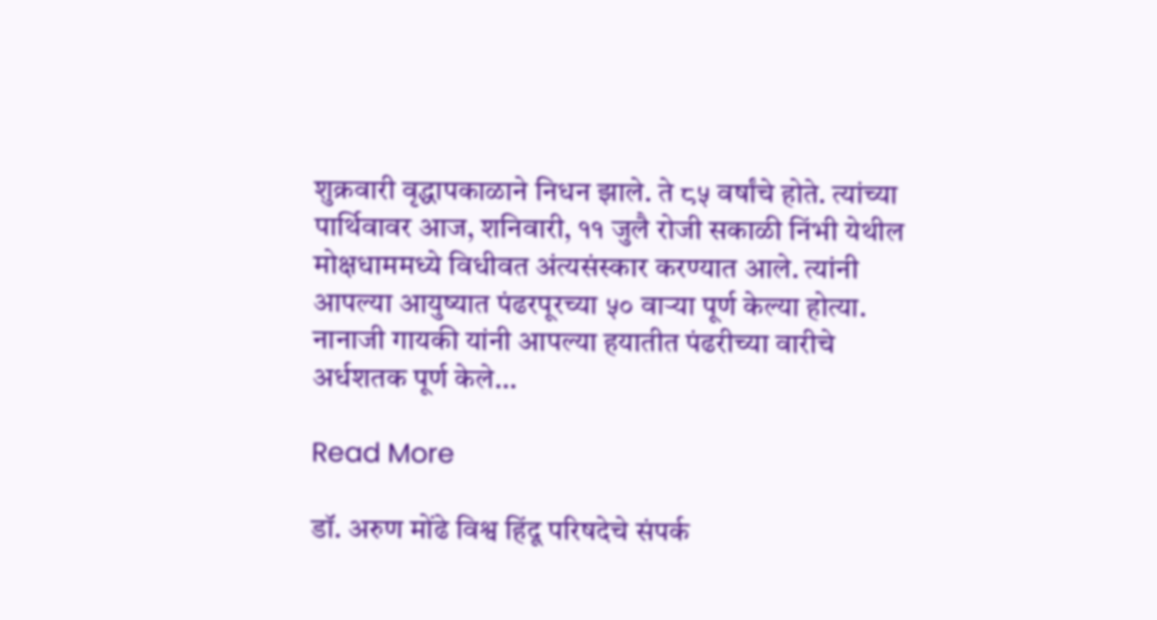शुक्रवारी वृद्धापकाळाने निधन झाले. ते ८५ वर्षांचे होते. त्यांच्या पार्थिवावर आज, शनिवारी, ११ जुलै रोजी सकाळी निंभी येथील मोक्षधाममध्ये विधीवत अंत्यसंस्कार करण्यात आले. त्यांनी आपल्या आयुष्यात पंढरपूरच्या ५० वाऱ्या पूर्ण केल्या होत्या. नानाजी गायकी यांनी आपल्या हयातीत पंढरीच्या वारीचे अर्धशतक पूर्ण केले…

Read More

डॉ. अरुण मोंढे विश्व हिंदू परिषदेचे संपर्क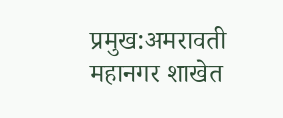प्रमुख:अमरावती महानगर शाखेत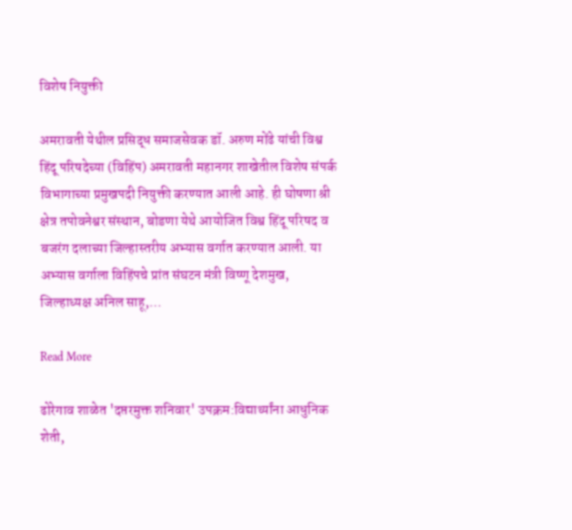विशेष नियुक्ती

अमरावती येथील प्रसिद्ध समाजसेवक डॉ. अरुण मोंढे यांची विश्व हिंदू परिषदेच्या (विहिंप) अमरावती महानगर शाखेतील विशेष संपर्क विभागाच्या प्रमुखपदी नियुक्ती करण्यात आली आहे. ही घोषणा श्री क्षेत्र तपोवनेश्वर संस्थान, बोडणा येथे आयोजित विश्व हिंदू परिषद व बजरंग दलाच्या जिल्हास्तरीय अभ्यास वर्गात करण्यात आली. या अभ्यास वर्गाला विहिंपचे प्रांत संघटन मंत्री विष्णू देशमुख, जिल्हाध्यक्ष अनिल साहू,…

Read More

ढोरेगाव शाळेत 'दप्तरमुक्त शनिवार' उपक्रम:विद्यार्थ्यांना आधुनिक शेती,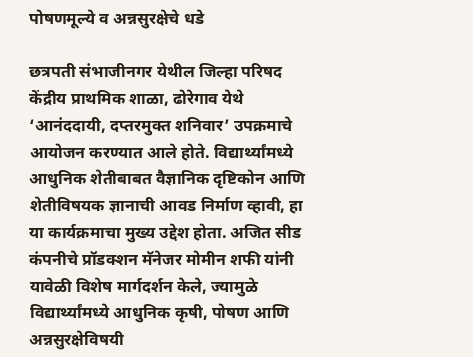पोषणमूल्ये व अन्नसुरक्षेचे धडे

छत्रपती संभाजीनगर येथील जिल्हा परिषद केंद्रीय प्राथमिक शाळा, ढोरेगाव येथे ‘आनंददायी, दप्तरमुक्त शनिवार’ उपक्रमाचे आयोजन करण्यात आले होते. विद्यार्थ्यांमध्ये आधुनिक शेतीबाबत वैज्ञानिक दृष्टिकोन आणि शेतीविषयक ज्ञानाची आवड निर्माण व्हावी, हा या कार्यक्रमाचा मुख्य उद्देश होता. अजित सीड कंपनीचे प्रॉडक्शन मॅनेजर मोमीन शफी यांनी यावेळी विशेष मार्गदर्शन केले, ज्यामुळे विद्यार्थ्यांमध्ये आधुनिक कृषी, पोषण आणि अन्नसुरक्षेविषयी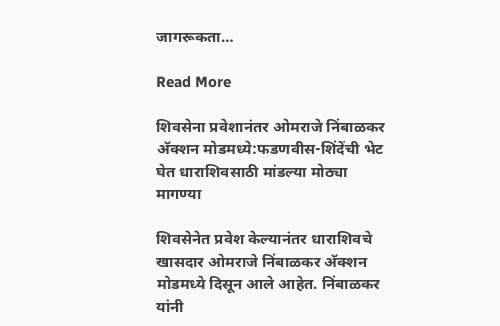जागरूकता…

Read More

शिवसेना प्रवेशानंतर ओमराजे निंबाळकर अ‍ॅक्शन मोडमध्ये:फडणवीस-शिंदेंची भेट घेत धाराशिवसाठी मांडल्या मोठ्या मागण्या

शिवसेनेत प्रवेश केल्यानंतर धाराशिवचे खासदार ओमराजे निंबाळकर अ‍ॅक्शन मोडमध्ये दिसून आले आहेत. निंबाळकर यांनी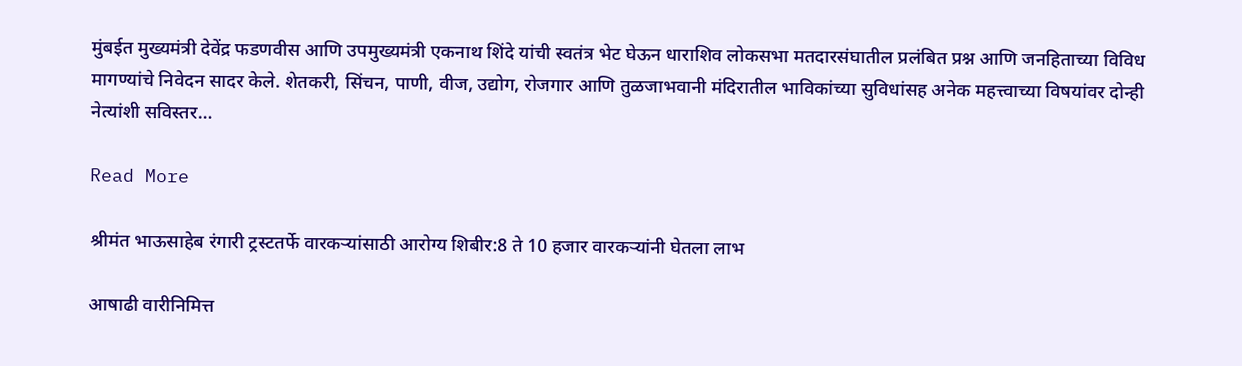मुंबईत मुख्यमंत्री देवेंद्र फडणवीस आणि उपमुख्यमंत्री एकनाथ शिंदे यांची स्वतंत्र भेट घेऊन धाराशिव लोकसभा मतदारसंघातील प्रलंबित प्रश्न आणि जनहिताच्या विविध मागण्यांचे निवेदन सादर केले. शेतकरी, सिंचन, पाणी, वीज, उद्योग, रोजगार आणि तुळजाभवानी मंदिरातील भाविकांच्या सुविधांसह अनेक महत्त्वाच्या विषयांवर दोन्ही नेत्यांशी सविस्तर…

Read More

श्रीमंत भाऊसाहेब रंगारी ट्रस्टतर्फे वारकऱ्यांसाठी आरोग्य शिबीर:8 ते 10 हजार वारकऱ्यांनी घेतला लाभ

आषाढी वारीनिमित्त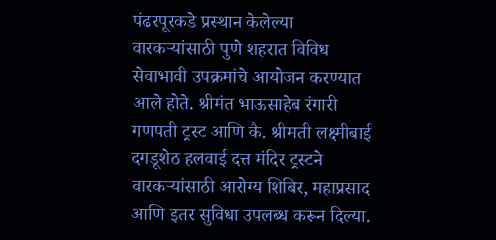पंढरपूरकडे प्रस्थान केलेल्या वारकऱ्यांसाठी पुणे शहरात विविध सेवाभावी उपक्रमांचे आयोजन करण्यात आले होते. श्रीमंत भाऊसाहेब रंगारी गणपती ट्रस्ट आणि कै. श्रीमती लक्ष्मीबाई दगडूशेठ हलवाई दत्त मंदिर ट्रस्टने वारकऱ्यांसाठी आरोग्य शिबिर, महाप्रसाद आणि इतर सुविधा उपलब्ध करून दिल्या.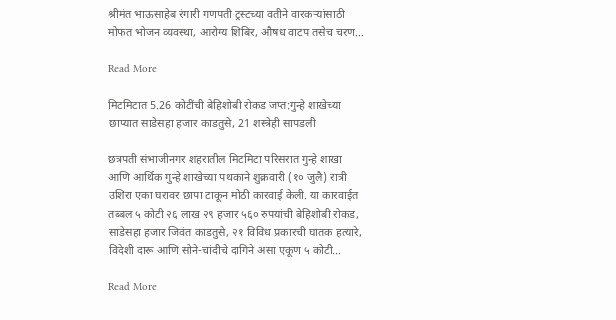श्रीमंत भाऊसाहेब रंगारी गणपती ट्रस्टच्या वतीने वारकऱ्यांसाठी मोफत भोजन व्यवस्था, आरोग्य शिबिर, औषध वाटप तसेच चरण…

Read More

मिटमिटात 5.26 कोटींची बेहिशोबी रोकड जप्त:गुन्हे शाखेच्या छाप्यात साडेसहा हजार काडतुसे, 21 शस्त्रेही सापडली

छत्रपती संभाजीनगर शहरातील मिटमिटा परिसरात गुन्हे शाखा आणि आर्थिक गुन्हे शाखेच्या पथकाने शुक्रवारी (१० जुलै) रात्री उशिरा एका घरावर छापा टाकून मोठी कारवाई केली. या कारवाईत तब्बल ५ कोटी २६ लाख २९ हजार ५६० रुपयांची बेहिशोबी रोकड, साडेसहा हजार जिवंत काडतुसे, २१ विविध प्रकारची घातक हत्यारे, विदेशी दारू आणि सोने-चांदीचे दागिने असा एकूण ५ कोटी…

Read More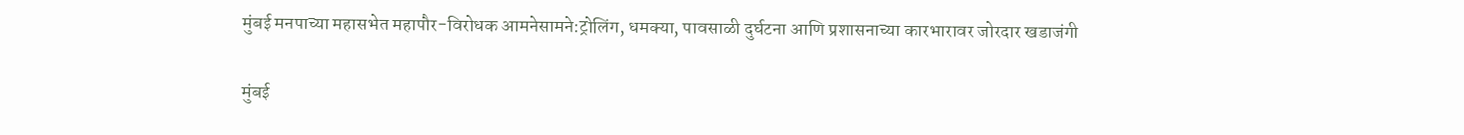मुंबई मनपाच्या महासभेत महापौर-विरोधक आमनेसामने:ट्रोलिंग, धमक्या, पावसाळी दुर्घटना आणि प्रशासनाच्या कारभारावर जोरदार खडाजंगी

मुंबई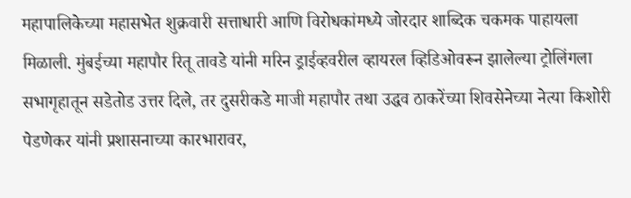महापालिकेच्या महासभेत शुक्रवारी सत्ताधारी आणि विरोधकांमध्ये जोरदार शाब्दिक चकमक पाहायला मिळाली. मुंबईच्या महापौर रितू तावडे यांनी मरिन ड्राईव्हवरील व्हायरल व्हिडिओवरून झालेल्या ट्रोलिंगला सभागृहातून सडेतोड उत्तर दिले, तर दुसरीकडे माजी महापौर तथा उद्धव ठाकरेंच्या शिवसेनेच्या नेत्या किशोरी पेडणेकर यांनी प्रशासनाच्या कारभारावर,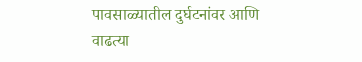पावसाळ्यातील दुर्घटनांवर आणि वाढत्या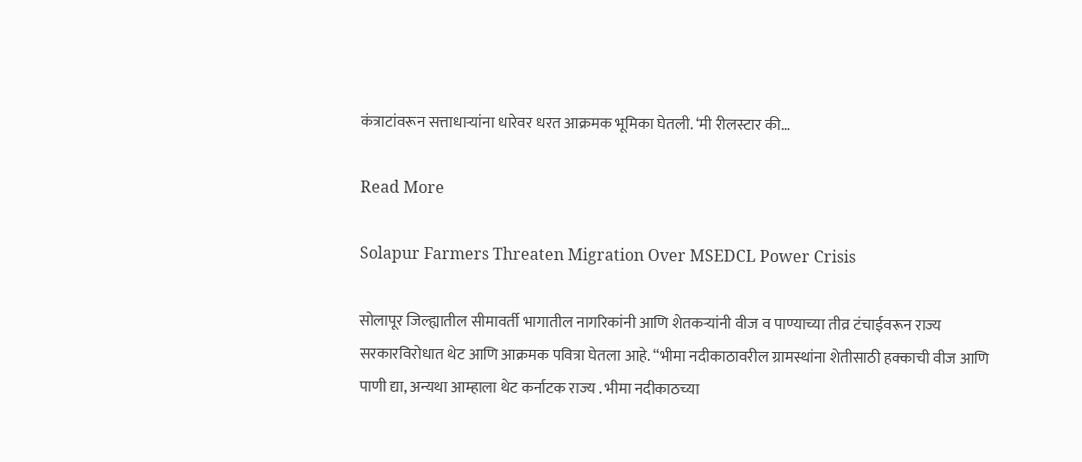कंत्राटांवरून सत्ताधाऱ्यांना धारेवर धरत आक्रमक भूमिका घेतली. ‘मी रीलस्टार की…

Read More

Solapur Farmers Threaten Migration Over MSEDCL Power Crisis

सोलापूर जिल्ह्यातील सीमावर्ती भागातील नागरिकांनी आणि शेतकऱ्यांनी वीज व पाण्याच्या तीव्र टंचाईवरून राज्य सरकारविरोधात थेट आणि आक्रमक पवित्रा घेतला आहे. “भीमा नदीकाठावरील ग्रामस्थांना शेतीसाठी हक्काची वीज आणि पाणी द्या, अन्यथा आम्हाला थेट कर्नाटक राज्य . भीमा नदीकाठच्या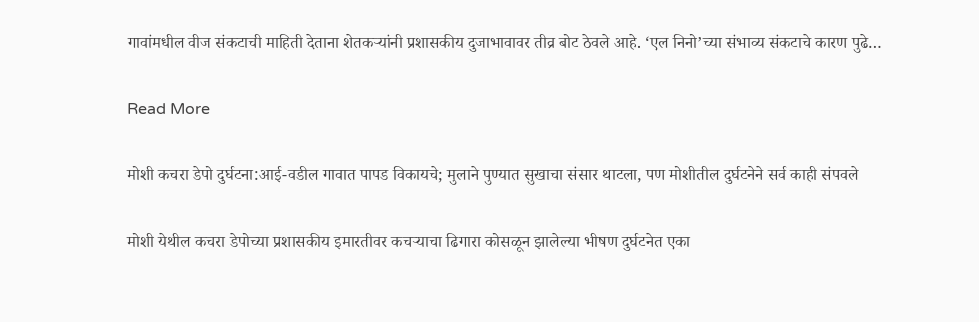गावांमधील वीज संकटाची माहिती देताना शेतकऱ्यांनी प्रशासकीय दुजाभावावर तीव्र बोट ठेवले आहे. ‘एल निनो’च्या संभाव्य संकटाचे कारण पुढे…

Read More

मोशी कचरा डेपो दुर्घटना:आई-वडील गावात पापड विकायचे; मुलाने पुण्यात सुखाचा संसार थाटला, पण मोशीतील दुर्घटनेने सर्व काही संपवले

मोशी येथील कचरा डेपोच्या प्रशासकीय इमारतीवर कचऱ्याचा ढिगारा कोसळून झालेल्या भीषण दुर्घटनेत एका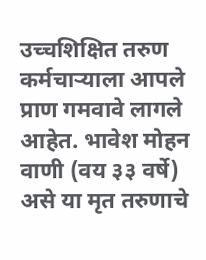उच्चशिक्षित तरुण कर्मचाऱ्याला आपले प्राण गमवावे लागले आहेत. भावेश मोहन वाणी (वय ३३ वर्षे) असे या मृत तरुणाचे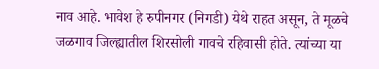नाव आहे. भावेश हे रुपीनगर (निगडी) येथे राहत असून, ते मूळचे जळगाव जिल्ह्यातील शिरसोली गावचे रहिवासी होते. त्यांच्या या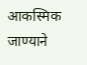आकस्मिक जाण्याने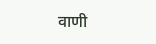वाणी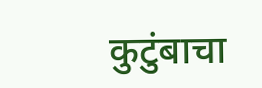कुटुंबाचा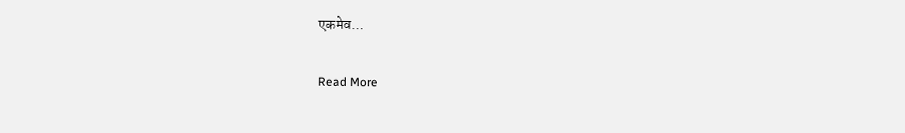एकमेव…

Read More